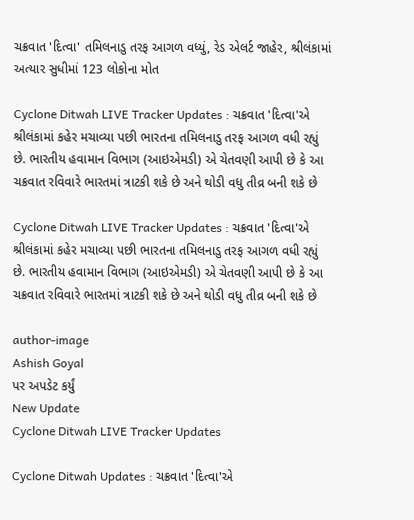ચક્રવાત 'દિત્વા' તમિલનાડુ તરફ આગળ વધ્યું, રેડ એલર્ટ જાહેર, શ્રીલંકામાં અત્યાર સુધીમાં 123 લોકોના મોત

Cyclone Ditwah LIVE Tracker Updates : ચક્રવાત 'દિત્વા'એ શ્રીલંકામાં કહેર મચાવ્યા પછી ભારતના તમિલનાડુ તરફ આગળ વધી રહ્યું છે. ભારતીય હવામાન વિભાગ (આઇએમડી) એ ચેતવણી આપી છે કે આ ચક્રવાત રવિવારે ભારતમાં ત્રાટકી શકે છે અને થોડી વધુ તીવ્ર બની શકે છે

Cyclone Ditwah LIVE Tracker Updates : ચક્રવાત 'દિત્વા'એ શ્રીલંકામાં કહેર મચાવ્યા પછી ભારતના તમિલનાડુ તરફ આગળ વધી રહ્યું છે. ભારતીય હવામાન વિભાગ (આઇએમડી) એ ચેતવણી આપી છે કે આ ચક્રવાત રવિવારે ભારતમાં ત્રાટકી શકે છે અને થોડી વધુ તીવ્ર બની શકે છે

author-image
Ashish Goyal
પર અપડેટ કર્યું
New Update
Cyclone Ditwah LIVE Tracker Updates

Cyclone Ditwah Updates : ચક્રવાત 'દિત્વા'એ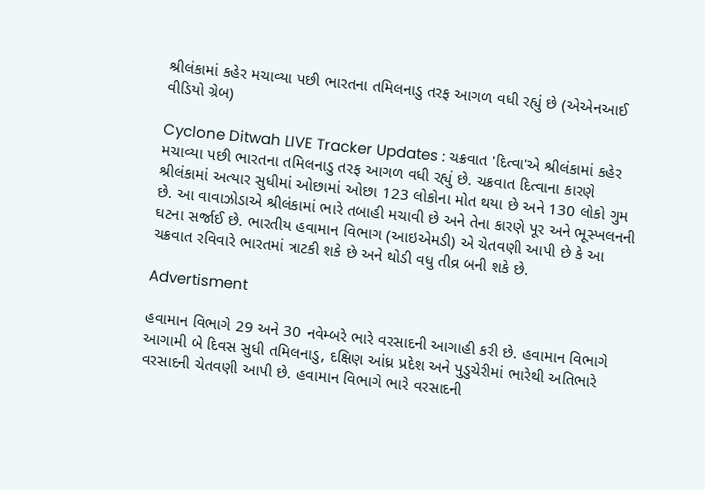શ્રીલંકામાં કહેર મચાવ્યા પછી ભારતના તમિલનાડુ તરફ આગળ વધી રહ્યું છે (એએનઆઈ વીડિયો ગ્રેબ)

Cyclone Ditwah LIVE Tracker Updates : ચક્રવાત 'દિત્વા'એ શ્રીલંકામાં કહેર મચાવ્યા પછી ભારતના તમિલનાડુ તરફ આગળ વધી રહ્યું છે. ચક્રવાત દિત્વાના કારણે શ્રીલંકામાં અત્યાર સુધીમાં ઓછામાં ઓછા 123 લોકોના મોત થયા છે અને 130 લોકો ગુમ છે. આ વાવાઝોડાએ શ્રીલંકામાં ભારે તબાહી મચાવી છે અને તેના કારણે પૂર અને ભૂસ્ખલનની ઘટના સર્જાઈ છે. ભારતીય હવામાન વિભાગ (આઇએમડી) એ ચેતવણી આપી છે કે આ ચક્રવાત રવિવારે ભારતમાં ત્રાટકી શકે છે અને થોડી વધુ તીવ્ર બની શકે છે.

Advertisment

હવામાન વિભાગે 29 અને 30 નવેમ્બરે ભારે વરસાદની આગાહી કરી છે. હવામાન વિભાગે આગામી બે દિવસ સુધી તમિલનાડુ, દક્ષિણ આંધ્ર પ્રદેશ અને પુડુચેરીમાં ભારેથી અતિભારે વરસાદની ચેતવણી આપી છે. હવામાન વિભાગે ભારે વરસાદની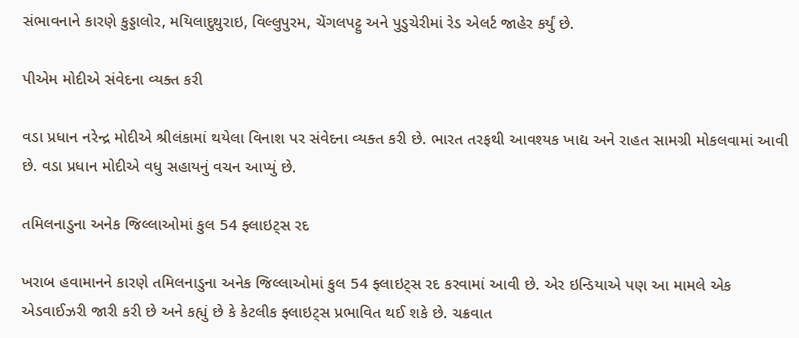સંભાવનાને કારણે કુડ્ડાલોર, મયિલાદુથુરાઇ, વિલ્લુપુરમ, ચેંગલપટ્ટુ અને પુડુચેરીમાં રેડ એલર્ટ જાહેર કર્યું છે.

પીએમ મોદીએ સંવેદના વ્યક્ત કરી

વડા પ્રધાન નરેન્દ્ર મોદીએ શ્રીલંકામાં થયેલા વિનાશ પર સંવેદના વ્યક્ત કરી છે. ભારત તરફથી આવશ્યક ખાદ્ય અને રાહત સામગ્રી મોકલવામાં આવી છે. વડા પ્રધાન મોદીએ વધુ સહાયનું વચન આપ્યું છે.

તમિલનાડુના અનેક જિલ્લાઓમાં કુલ 54 ફ્લાઇટ્સ રદ

ખરાબ હવામાનને કારણે તમિલનાડુના અનેક જિલ્લાઓમાં કુલ 54 ફ્લાઇટ્સ રદ કરવામાં આવી છે. એર ઇન્ડિયાએ પણ આ મામલે એક એડવાઈઝરી જારી કરી છે અને કહ્યું છે કે કેટલીક ફ્લાઇટ્સ પ્રભાવિત થઈ શકે છે. ચક્રવાત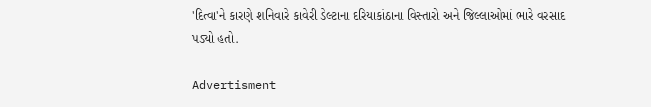'દિત્વા'ને કારણે શનિવારે કાવેરી ડેલ્ટાના દરિયાકાંઠાના વિસ્તારો અને જિલ્લાઓમાં ભારે વરસાદ પડ્યો હતો.

Advertisment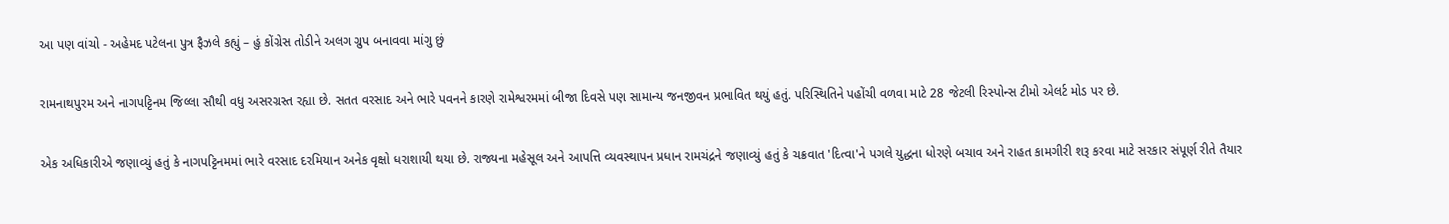આ પણ વાંચો - અહેમદ પટેલના પુત્ર ફૈઝલે કહ્યું – હું કોંગ્રેસ તોડીને અલગ ગ્રુપ બનાવવા માંગુ છું

રામનાથપુરમ અને નાગપટ્ટિનમ જિલ્લા સૌથી વધુ અસરગ્રસ્ત રહ્યા છે. સતત વરસાદ અને ભારે પવનને કારણે રામેશ્વરમમાં બીજા દિવસે પણ સામાન્ય જનજીવન પ્રભાવિત થયું હતું. પરિસ્થિતિને પહોંચી વળવા માટે 28 જેટલી રિસ્પોન્સ ટીમો એલર્ટ મોડ પર છે.

એક અધિકારીએ જણાવ્યું હતું કે નાગપટ્ટિનમમાં ભારે વરસાદ દરમિયાન અનેક વૃક્ષો ધરાશાયી થયા છે. રાજ્યના મહેસૂલ અને આપત્તિ વ્યવસ્થાપન પ્રધાન રામચંદ્રને જણાવ્યું હતું કે ચક્રવાત 'દિત્વા'ને પગલે યુદ્ધના ધોરણે બચાવ અને રાહત કામગીરી શરૂ કરવા માટે સરકાર સંપૂર્ણ રીતે તૈયાર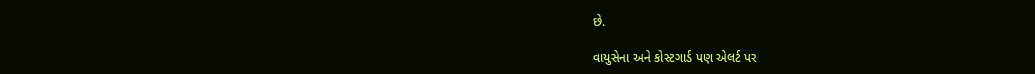છે.

વાયુસેના અને કોસ્ટગાર્ડ પણ એલર્ટ પર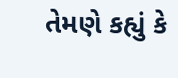તેમણે કહ્યું કે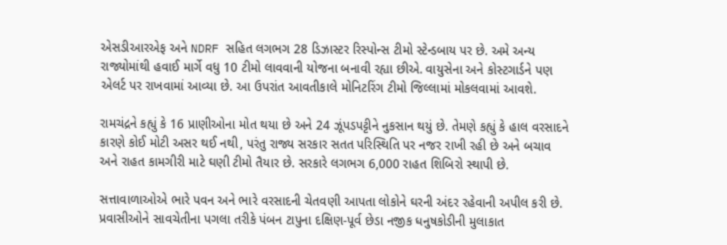એસડીઆરએફ અને NDRF સહિત લગભગ 28 ડિઝાસ્ટર રિસ્પોન્સ ટીમો સ્ટેન્ડબાય પર છે. અમે અન્ય રાજ્યોમાંથી હવાઈ માર્ગે વધુ 10 ટીમો લાવવાની યોજના બનાવી રહ્યા છીએ. વાયુસેના અને કોસ્ટગાર્ડને પણ એલર્ટ પર રાખવામાં આવ્યા છે. આ ઉપરાંત આવતીકાલે મોનિટરિંગ ટીમો જિલ્લામાં મોકલવામાં આવશે.

રામચંદ્રને કહ્યું કે 16 પ્રાણીઓના મોત થયા છે અને 24 ઝૂંપડપટ્ટીને નુકસાન થયું છે. તેમણે કહ્યું કે હાલ વરસાદને કારણે કોઈ મોટી અસર થઈ નથી, પરંતુ રાજ્ય સરકાર સતત પરિસ્થિતિ પર નજર રાખી રહી છે અને બચાવ અને રાહત કામગીરી માટે ઘણી ટીમો તૈયાર છે. સરકારે લગભગ 6,000 રાહત શિબિરો સ્થાપી છે.

સત્તાવાળાઓએ ભારે પવન અને ભારે વરસાદની ચેતવણી આપતા લોકોને ઘરની અંદર રહેવાની અપીલ કરી છે. પ્રવાસીઓને સાવચેતીના પગલા તરીકે પંબન ટાપુના દક્ષિણ-પૂર્વ છેડા નજીક ધનુષકોડીની મુલાકાત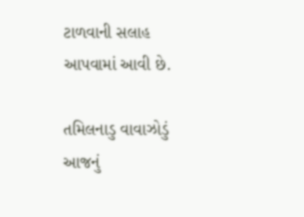ટાળવાની સલાહ આપવામાં આવી છે.

તમિલનાડુ વાવાઝોડું આજનું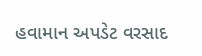હવામાન અપડેટ વરસાદ